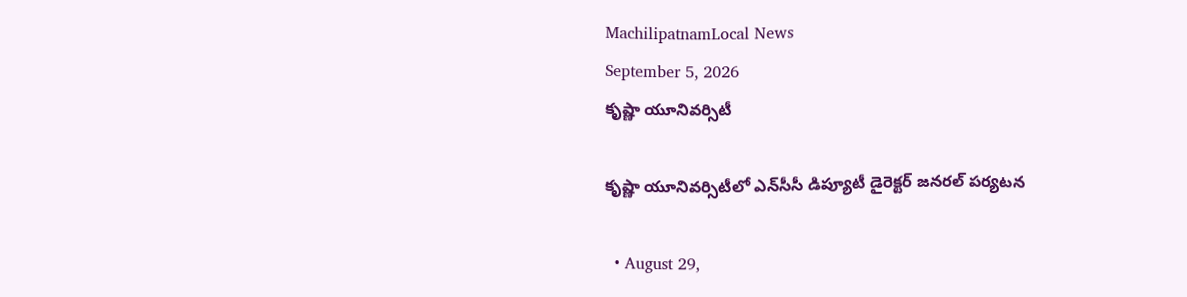MachilipatnamLocal News
September 5, 2026
కృష్ణా యూనివర్సిటీ

కృష్ణా యూనివర్సిటీలో ఎన్‌సీసీ డిప్యూటీ డైరెక్టర్ జనరల్ పర్యటన

  • August 29,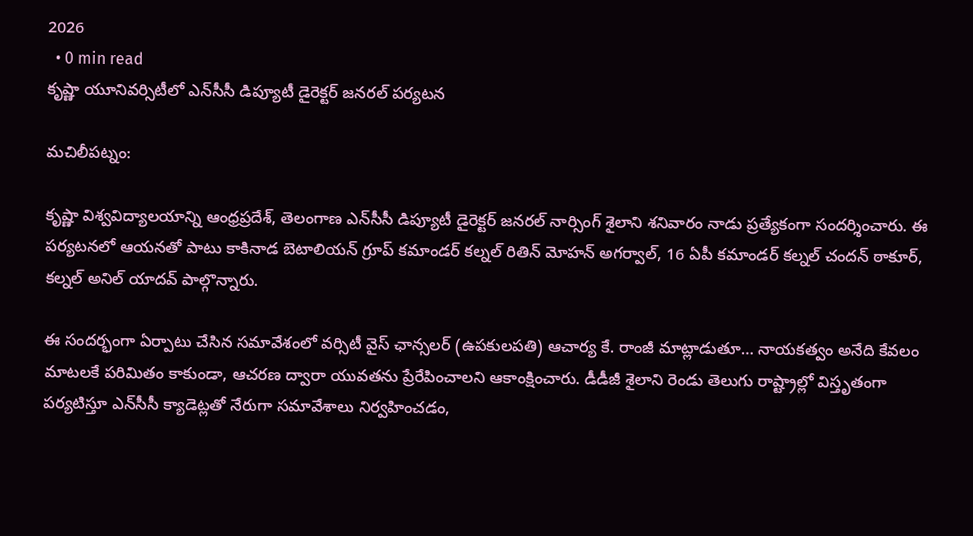2026
  • 0 min read
కృష్ణా యూనివర్సిటీలో ఎన్‌సీసీ డిప్యూటీ డైరెక్టర్ జనరల్ పర్యటన

మచిలీపట్నం:

కృష్ణా విశ్వవిద్యాలయాన్ని ఆంధ్రప్రదేశ్, తెలంగాణ ఎన్‌సీసీ డిప్యూటీ డైరెక్టర్ జనరల్ నార్సింగ్ శైలాని శనివారం నాడు ప్రత్యేకంగా సందర్శించారు. ఈ పర్యటనలో ఆయనతో పాటు కాకినాడ బెటాలియన్ గ్రూప్ కమాండర్ కల్నల్ రితిన్ మోహన్ అగర్వాల్, 16 ఏపీ కమాండర్ కల్నల్ చందన్ ఠాకూర్, కల్నల్ అనిల్ యాదవ్ పాల్గొన్నారు.

ఈ సందర్భంగా ఏర్పాటు చేసిన సమావేశంలో వర్సిటీ వైస్ ఛాన్సలర్ (ఉపకులపతి) ఆచార్య కే. రాంజీ మాట్లాడుతూ… నాయకత్వం అనేది కేవలం మాటలకే పరిమితం కాకుండా, ఆచరణ ద్వారా యువతను ప్రేరేపించాలని ఆకాంక్షించారు. డీడీజీ శైలాని రెండు తెలుగు రాష్ట్రాల్లో విస్తృతంగా పర్యటిస్తూ ఎన్‌సీసీ క్యాడెట్లతో నేరుగా సమావేశాలు నిర్వహించడం,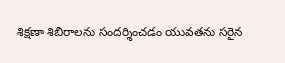శిక్షణా శిబిరాలను సందర్శించడం యువతను సరైన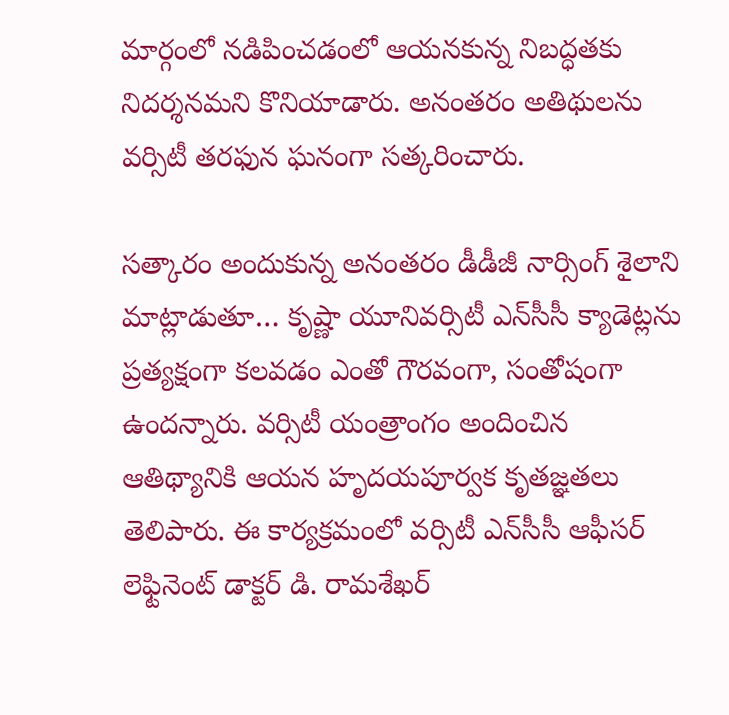మార్గంలో నడిపించడంలో ఆయనకున్న నిబద్ధతకు నిదర్శనమని కొనియాడారు. అనంతరం అతిథులను వర్సిటీ తరఫున ఘనంగా సత్కరించారు.

సత్కారం అందుకున్న అనంతరం డీడీజీ నార్సింగ్ శైలాని మాట్లాడుతూ… కృష్ణా యూనివర్సిటీ ఎన్‌సీసీ క్యాడెట్లను ప్రత్యక్షంగా కలవడం ఎంతో గౌరవంగా, సంతోషంగా ఉందన్నారు. వర్సిటీ యంత్రాంగం అందించిన ఆతిథ్యానికి ఆయన హృదయపూర్వక కృతజ్ఞతలు తెలిపారు. ఈ కార్యక్రమంలో వర్సిటీ ఎన్‌సీసీ ఆఫీసర్ లెఫ్టినెంట్ డాక్టర్ డి. రామశేఖర్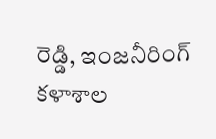రెడ్డి, ఇంజనీరింగ్ కళాశాల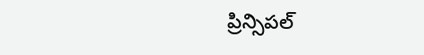ప్రిన్సిపల్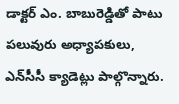డాక్టర్ ఎం. బాబురెడ్డితో పాటు పలువురు అధ్యాపకులు, ఎన్‌సీసీ క్యాడెట్లు పాల్గొన్నారు.